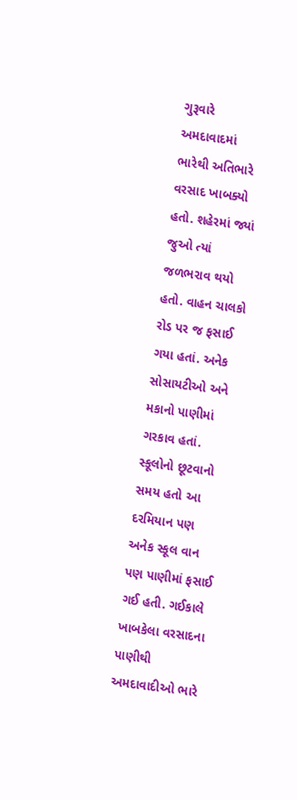ગુરૂવારે અમદાવાદમાં ભારેથી અતિભારે વરસાદ ખાબક્યો હતો. શહેરમાં જ્યાં જુઓ ત્યાં જળભરાવ થયો હતો. વાહન ચાલકો રોડ પર જ ફસાઈ ગયા હતાં. અનેક સોસાયટીઓ અને મકાનો પાણીમાં ગરકાવ હતાં. સ્કૂલોનો છૂટવાનો સમય હતો આ દરમિયાન પણ અનેક સ્કૂલ વાન પણ પાણીમાં ફસાઈ ગઈ હતી. ગઈકાલે ખાબકેલા વરસાદના પાણીથી અમદાવાદીઓ ભારે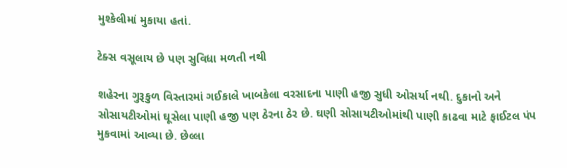મુશ્કેલીમાં મુકાયા હતાં.

ટેક્સ વસૂલાય છે પણ સુવિધા મળતી નથી

શહેરના ગુરૂકુળ વિસ્તારમાં ગઈકાલે ખાબકેલા વરસાદના પાણી હજી સુધી ઓસર્યા નથી. દુકાનો અને સોસાયટીઓમાં ઘૂસેલા પાણી હજી પણ ઠેરના ઠેર છે. ઘણી સોસાયટીઓમાંથી પાણી કાઢવા માટે ફાઈટલ પંપ મુકવામાં આવ્યા છે. છેલ્લા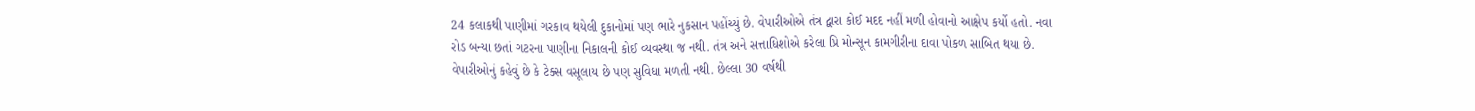24 કલાકથી પાણીમાં ગરકાવ થયેલી દુકાનોમાં પણ ભારે નુકસાન પહોંચ્યું છે. વેપારીઓએ તંત્ર દ્વારા કોઈ મદદ નહીં મળી હોવાનો આક્ષેપ કર્યો હતો. નવા રોડ બન્યા છતાં ગટરના પાણીના નિકાલની કોઈ વ્યવસ્થા જ નથી. તંત્ર અને સત્તાધિશોએ કરેલા પ્રિ મોન્સૂન કામગીરીના દાવા પોકળ સાબિત થયા છે. વેપારીઓનું કહેવું છે કે ટેક્સ વસૂલાય છે પણ સુવિધા મળતી નથી. છેલ્લા 30 વર્ષથી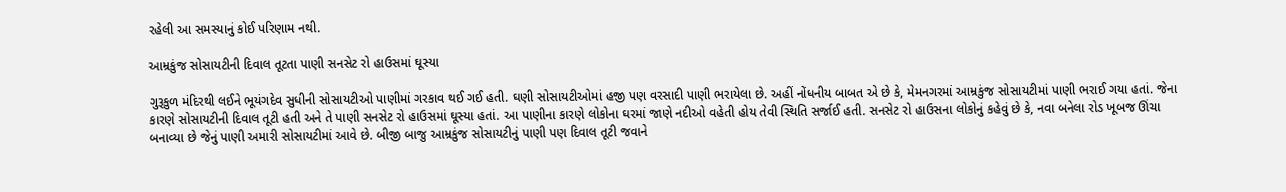રહેલી આ સમસ્યાનું કોઈ પરિણામ નથી.

આમ્રકુંજ સોસાયટીની દિવાલ તૂટતા પાણી સનસેટ રો હાઉસમાં ઘૂસ્યા

ગુરૂકુળ મંદિરથી લઈને ભૂયંગદેવ સુધીની સોસાયટીઓ પાણીમાં ગરકાવ થઈ ગઈ હતી. ઘણી સોસાયટીઓમાં હજી પણ વરસાદી પાણી ભરાયેલા છે. અહીં નોંધનીય બાબત એ છે કે, મેમનગરમાં આમ્રકુંજ સોસાયટીમાં પાણી ભરાઈ ગયા હતાં. જેના કારણે સોસાયટીની દિવાલ તૂટી હતી અને તે પાણી સનસેટ રો હાઉસમાં ઘૂસ્યા હતાં. આ પાણીના કારણે લોકોના ઘરમાં જાણે નદીઓ વહેતી હોય તેવી સ્થિતિ સર્જાઈ હતી. સનસેટ રો હાઉસના લોકોનું કહેવું છે કે, નવા બનેલા રોડ ખૂબજ ઊંચા બનાવ્યા છે જેનું પાણી અમારી સોસાયટીમાં આવે છે. બીજી બાજુ આમ્રકુંજ સોસાયટીનું પાણી પણ દિવાલ તૂટી જવાને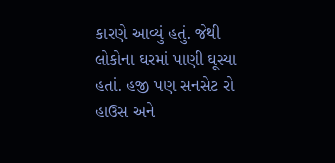કારણે આવ્યું હતું. જેથી લોકોના ઘરમાં પાણી ઘૂસ્યા હતાં. હજી પણ સનસેટ રો હાઉસ અને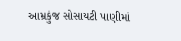આમ્રકુંજ સોસાયટી પાણીમાં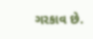ગરકાવ છે.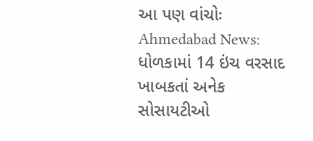આ પણ વાંચોઃ Ahmedabad News: ધોળકામાં 14 ઇંચ વરસાદ ખાબકતાં અનેક સોસાયટીઓ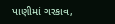પાણીમાં ગરકાવ,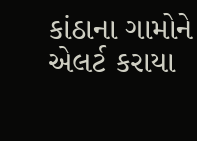કાંઠાના ગામોને એલર્ટ કરાયા